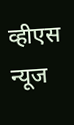व्हीएस न्यूज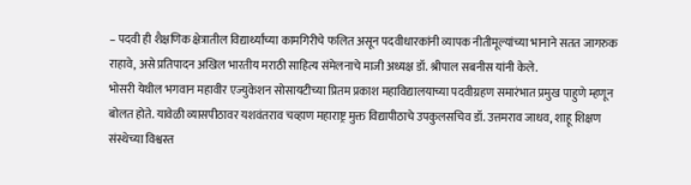– पदवी ही शैक्षणिक क्षेत्रातील विद्यार्थ्यांच्या कामगिरीचे फलित असून पदवीधारकांनी व्यापक नीतीमूल्यांच्या भानाने सतत जागरुक राहावे, असे प्रतिपादन अखिल भारतीय मराठी साहित्य संमेलनाचे माजी अध्यक्ष डॉ. श्रीपाल सबनीस यांनी केले.
भोसरी येथील भगवान महावीर एज्युकेशन सोसायटीच्या प्रितम प्रकाश महाविद्यालयाच्या पदवीग्रहण समारंभात प्रमुख पाहुणे म्हणून बोलत होते. यावेळी व्यासपीठावर यशवंतराव चव्हाण महाराष्ट्र मुक्त विद्यापीठाचे उपकुलसचिव डॉ. उत्तमराव जाधव, शाहू शिक्षण संस्थेच्या विश्वस्त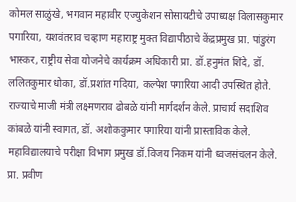कोमल साळुंखे, भगवान महावीर एज्युकेशन सोसायटीचे उपाध्यक्ष विलासकुमार पगारिया, यशवंतराव चव्हाण महाराष्ट्र मुक्त विद्यापीठाचे केंद्रप्रमुख प्रा. पांडुरंग भास्कर, राष्ट्रीय सेवा योजनेचे कार्यक्रम अधिकारी प्रा. डॉ.हनुमंत शिंदे, डॉ. ललितकुमार धोका, डॉ.प्रशांत गदिया, कल्पेश पगारिया आदी उपस्थित होते.
राज्याचे माजी मंत्री लक्ष्मणराव ढोबळे यांनी मार्गदर्शन केले. प्राचार्य सदाशिव कांबळे यांनी स्वागत, डॉ. अशोककुमार पगारिया यांनी प्रास्ताविक केले. महाविद्यालयाचे परीक्षा विभाग प्रमुख डॉ.विजय निकम यांनी ध्वजसंचलन केले. प्रा. प्रवीण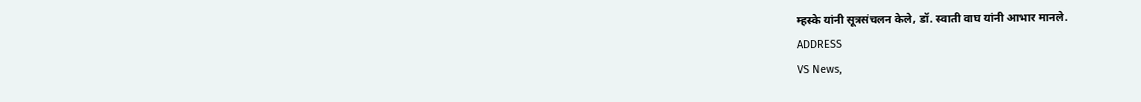म्हस्के यांनी सूत्रसंचलन केले, डॉ. स्वाती वाघ यांनी आभार मानले.
ADDRESS
VS News,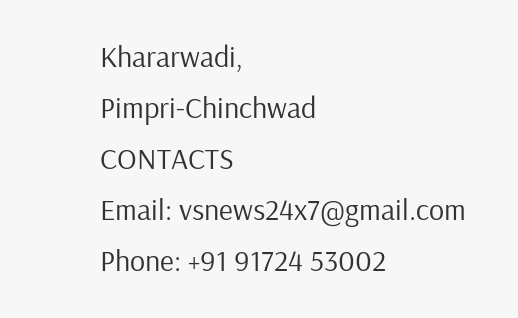Khararwadi,
Pimpri-Chinchwad
CONTACTS
Email: vsnews24x7@gmail.com
Phone: +91 91724 53002